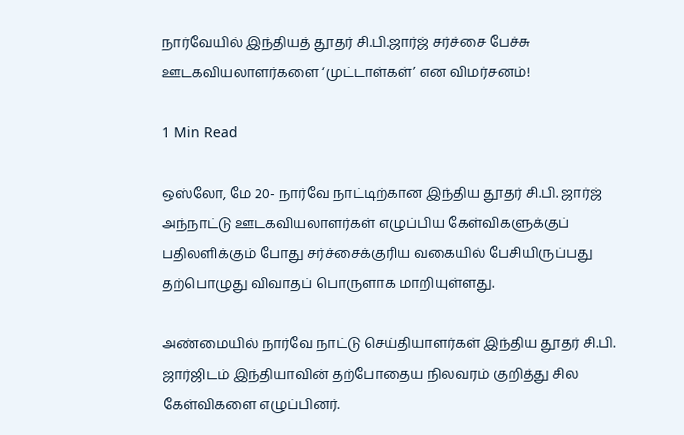நார்வேயில் இந்தியத் தூதர் சி.பி.ஜார்ஜ் சர்ச்சை பேச்சு ஊடகவியலாளர்களை ‘முட்டாள்கள்’ என விமர்சனம்!

1 Min Read

ஒஸ்லோ, மே 20- நார்வே நாட்டிற்கான இந்திய தூதர் சி.பி. ஜார்ஜ் அந்நாட்டு ஊடகவியலாளர்கள் எழுப்பிய கேள்விகளுக்குப் பதிலளிக்கும் போது சர்ச்சைக்குரிய வகையில் பேசியிருப்பது தற்பொழுது விவாதப் பொருளாக மாறியுள்ளது.

அண்மையில் நார்வே நாட்டு செய்தியாளர்கள் இந்திய தூதர் சி.பி. ஜார்ஜிடம் இந்தியாவின் தற்போதைய நிலவரம் குறித்து சில கேள்விகளை எழுப்பினர்.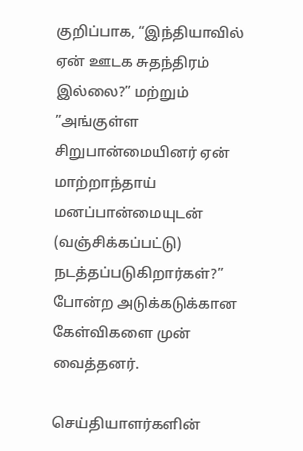குறிப்பாக, “இந்தியாவில் ஏன் ஊடக சுதந்திரம் இல்லை?” மற்றும் ”அங்குள்ள சிறுபான்மையினர் ஏன் மாற்றாந்தாய் மனப்பான்மையுடன் (வஞ்சிக்கப்பட்டு) நடத்தப்படுகிறார்கள்?” போன்ற அடுக்கடுக்கான கேள்விகளை முன் வைத்தனர்.

செய்தியாளர்களின்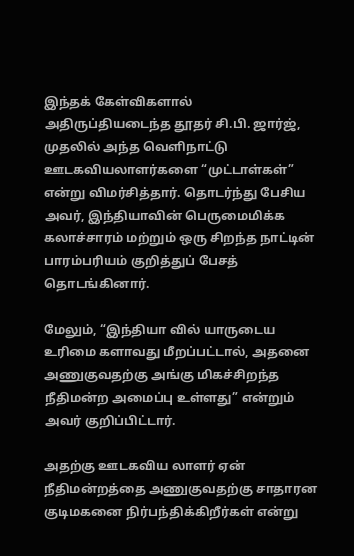இந்தக் கேள்விகளால் அதிருப்தியடைந்த தூதர் சி.பி. ஜார்ஜ், முதலில் அந்த வெளிநாட்டு ஊடகவியலாளர்களை “முட்டாள்கள்” என்று விமர்சித்தார். தொடர்ந்து பேசிய அவர், இந்தியாவின் பெருமைமிக்க கலாச்சாரம் மற்றும் ஒரு சிறந்த நாட்டின் பாரம்பரியம் குறித்துப் பேசத் தொடங்கினார்.

மேலும், “இந்தியா வில் யாருடைய உரிமை களாவது மீறப்பட்டால், அதனை அணுகுவதற்கு அங்கு மிகச்சிறந்த நீதிமன்ற அமைப்பு உள்ளது” என்றும் அவர் குறிப்பிட்டார்.

அதற்கு ஊடகவிய லாளர் ஏன் நீதிமன்றத்தை அணுகுவதற்கு சாதாரன குடிமகனை நிர்பந்திக்கிறீர்கள் என்று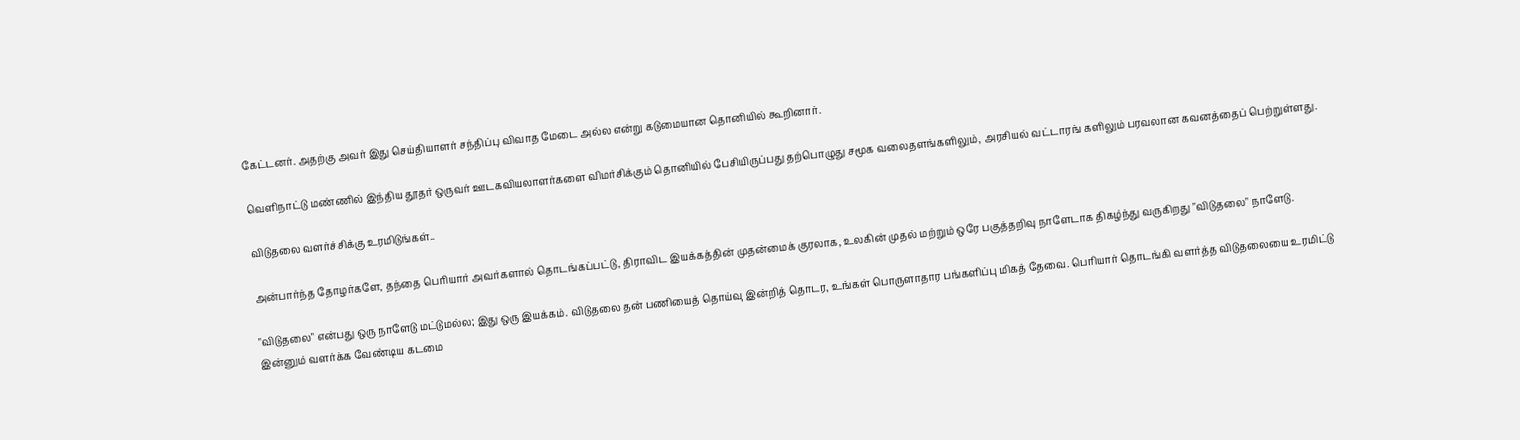கேட்டனர். அதற்கு அவர் இது செய்தியாளர் சந்திப்பு விவாத மேடை அல்ல என்று கடுமையான தொனியில் கூறினார்.

வெளிநாட்டு மண்ணில் இந்திய தூதர் ஒருவர் ஊடகவியலாளர்களை விமர்சிக்கும் தொனியில் பேசியிருப்பது தற்பொழுது சமூக வலைதளங்களிலும், அரசியல் வட்டாரங் களிலும் பரவலான கவனத்தைப் பெற்றுள்ளது.

விடுதலை வளர்ச்சிக்கு உரமிடுங்கள்..

அன்பார்ந்த தோழர்களே, தந்தை பெரியார் அவர்களால் தொடங்கப்பட்டு, திராவிட இயக்கத்தின் முதன்மைக் குரலாக, உலகின் முதல் மற்றும் ஒரே பகுத்தறிவு நாளேடாக திகழ்ந்து வருகிறது "விடுதலை" நாளேடு.

"விடுதலை" என்பது ஒரு நாளேடு மட்டுமல்ல; இது ஒரு இயக்கம். விடுதலை தன் பணியைத் தொய்வு இன்றித் தொடர, உங்கள் பொருளாதார பங்களிப்பு மிகத் தேவை. பெரியார் தொடங்கி வளர்த்த விடுதலையை உரமிட்டு இன்னும் வளர்க்க வேண்டிய கடமை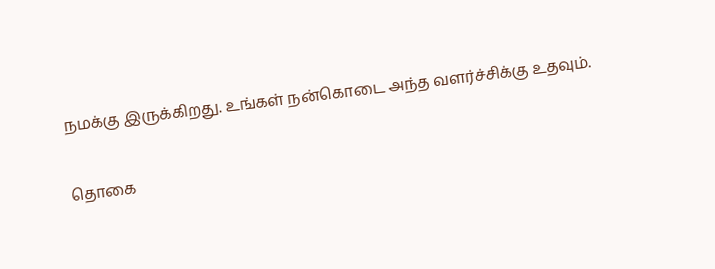நமக்கு இருக்கிறது. உங்கள் நன்கொடை அந்த வளர்ச்சிக்கு உதவும்.

தொகை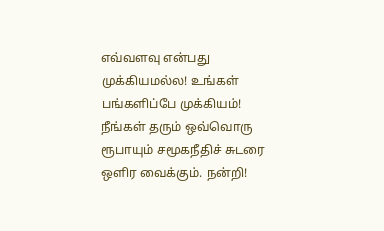எவ்வளவு என்பது முக்கியமல்ல! உங்கள் பங்களிப்பே முக்கியம்! நீங்கள் தரும் ஒவ்வொரு ரூபாயும் சமூகநீதிச் சுடரை ஒளிர வைக்கும். நன்றி!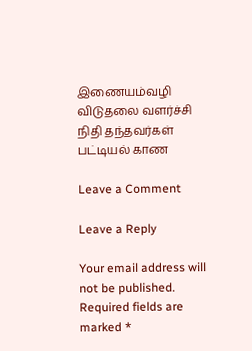இணையம்வழி விடுதலை வளர்ச்சி நிதி தந்தவர்கள் பட்டியல் காண

Leave a Comment

Leave a Reply

Your email address will not be published. Required fields are marked *